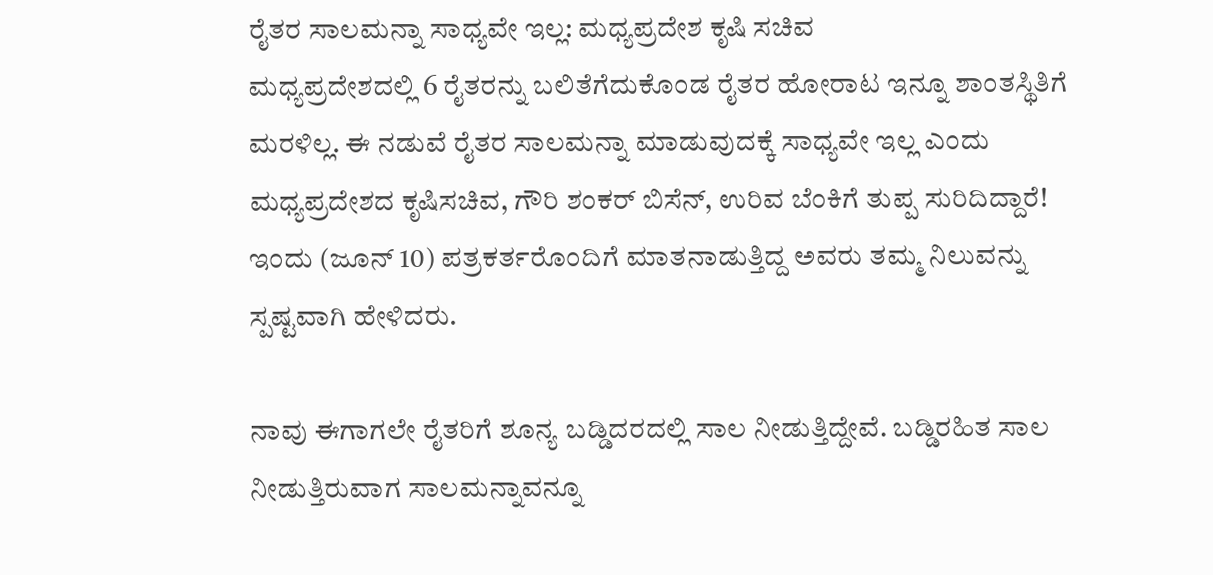ರೈತರ ಸಾಲಮನ್ನಾ ಸಾಧ್ಯವೇ ಇಲ್ಲ: ಮಧ್ಯಪ್ರದೇಶ ಕೃಷಿ ಸಚಿವ
ಮಧ್ಯಪ್ರದೇಶದಲ್ಲಿ 6 ರೈತರನ್ನು ಬಲಿತೆಗೆದುಕೊಂಡ ರೈತರ ಹೋರಾಟ ಇನ್ನೂ ಶಾಂತಸ್ಥಿತಿಗೆ ಮರಳಿಲ್ಲ. ಈ ನಡುವೆ ರೈತರ ಸಾಲಮನ್ನಾ ಮಾಡುವುದಕ್ಕೆ ಸಾಧ್ಯವೇ ಇಲ್ಲ ಎಂದು ಮಧ್ಯಪ್ರದೇಶದ ಕೃಷಿಸಚಿವ, ಗೌರಿ ಶಂಕರ್ ಬಿಸೆನ್, ಉರಿವ ಬೆಂಕಿಗೆ ತುಪ್ಪ ಸುರಿದಿದ್ದಾರೆ!
ಇಂದು (ಜೂನ್ 10) ಪತ್ರಕರ್ತರೊಂದಿಗೆ ಮಾತನಾಡುತ್ತಿದ್ದ ಅವರು ತಮ್ಮ ನಿಲುವನ್ನು ಸ್ಪಷ್ಟವಾಗಿ ಹೇಳಿದರು.

ನಾವು ಈಗಾಗಲೇ ರೈತರಿಗೆ ಶೂನ್ಯ ಬಡ್ಡಿದರದಲ್ಲಿ ಸಾಲ ನೀಡುತ್ತಿದ್ದೇವೆ. ಬಡ್ಡಿರಹಿತ ಸಾಲ ನೀಡುತ್ತಿರುವಾಗ ಸಾಲಮನ್ನಾವನ್ನೂ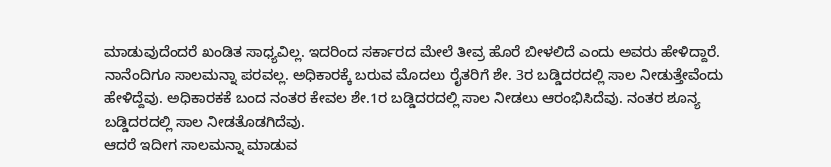ಮಾಡುವುದೆಂದರೆ ಖಂಡಿತ ಸಾಧ್ಯವಿಲ್ಲ. ಇದರಿಂದ ಸರ್ಕಾರದ ಮೇಲೆ ತೀವ್ರ ಹೊರೆ ಬೀಳಲಿದೆ ಎಂದು ಅವರು ಹೇಳಿದ್ದಾರೆ.
ನಾನೆಂದಿಗೂ ಸಾಲಮನ್ನಾ ಪರವಲ್ಲ. ಅಧಿಕಾರಕ್ಕೆ ಬರುವ ಮೊದಲು ರೈತರಿಗೆ ಶೇ. 3ರ ಬಡ್ಡಿದರದಲ್ಲಿ ಸಾಲ ನೀಡುತ್ತೇವೆಂದು ಹೇಳಿದ್ದೆವು. ಅಧಿಕಾರಕಕೆ ಬಂದ ನಂತರ ಕೇವಲ ಶೇ.1ರ ಬಡ್ಡಿದರದಲ್ಲಿ ಸಾಲ ನೀಡಲು ಆರಂಭಿಸಿದೆವು. ನಂತರ ಶೂನ್ಯ ಬಡ್ಡಿದರದಲ್ಲಿ ಸಾಲ ನೀಡತೊಡಗಿದೆವು.
ಆದರೆ ಇದೀಗ ಸಾಲಮನ್ನಾ ಮಾಡುವ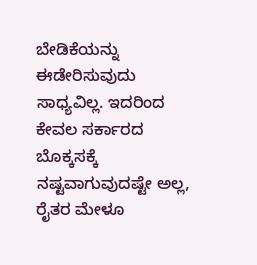ಬೇಡಿಕೆಯನ್ನು ಈಡೇರಿಸುವುದು ಸಾಧ್ಯವಿಲ್ಲ. ಇದರಿಂದ ಕೇವಲ ಸರ್ಕಾರದ ಬೊಕ್ಕಸಕ್ಕೆ ನಷ್ಟವಾಗುವುದಷ್ಟೇ ಅಲ್ಲ, ರೈತರ ಮೇಳೂ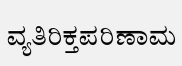ವ್ಯತಿರಿಕ್ತಪರಿಣಾಮ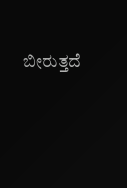ಬೀರುತ್ತದೆ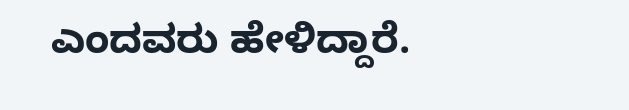ಎಂದವರು ಹೇಳಿದ್ದಾರೆ.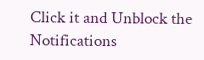Click it and Unblock the Notifications